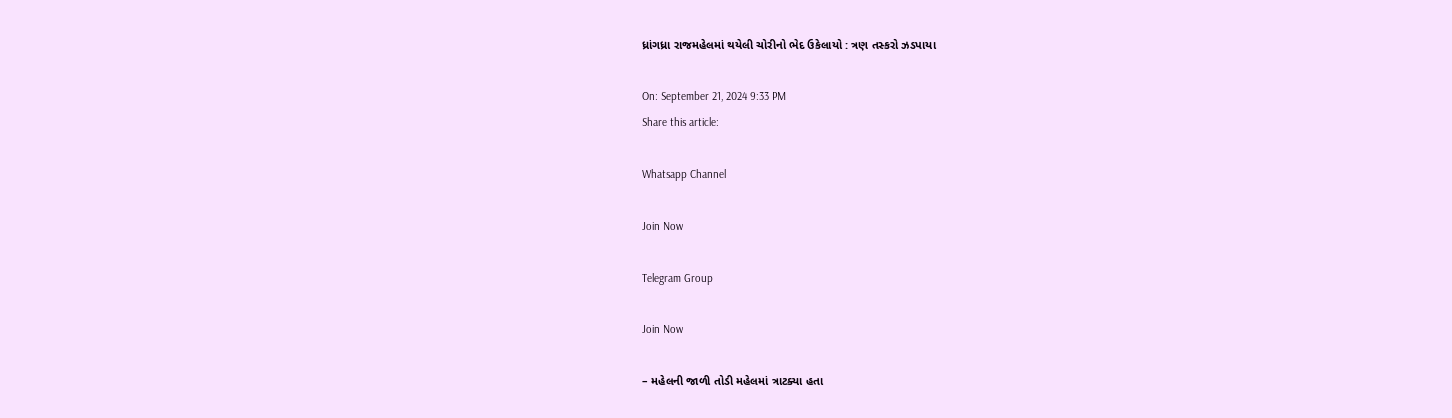ધ્રાંગધ્રા રાજમહેલમાં થયેલી ચોરીનો ભેદ ઉકેલાયો : ત્રણ તસ્કરો ઝડપાયા

On: September 21, 2024 9:33 PM
Share this article:

Whatsapp Channel

Join Now

Telegram Group

Join Now

– મહેલની જાળી તોડી મહેલમાં ત્રાટક્યા હતા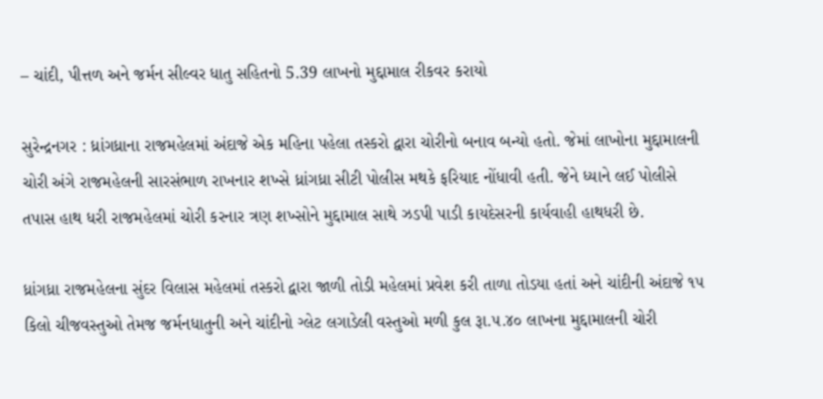– ચાંદી, પીત્તળ અને જર્મન સીલ્વર ધાતુ સહિતનો 5.39 લાખનો મુદ્દામાલ રીકવર કરાયો

સુરેન્દ્રનગર : ધ્રાંગધ્રાના રાજમહેલમાં અંદાજે એક મહિના પહેલા તસ્કરો દ્વારા ચોરીનો બનાવ બન્યો હતો. જેમાં લાખોના મુદ્દામાલની ચોરી અંગે રાજમહેલની સારસંભાળ રાખનાર શખ્સે ધ્રાંગધ્રા સીટી પોલીસ મથકે ફરિયાદ નોંધાવી હતી. જેને ધ્યાને લઈ પોલીસે તપાસ હાથ ધરી રાજમહેલમાં ચોરી કરનાર ત્રણ શખ્સોને મુદ્દામાલ સાથે ઝડપી પાડી કાયદેસરની કાર્યવાહી હાથધરી છે.

ધ્રાંગધ્રા રાજમહેલના સુંદર વિલાસ મહેલમાં તસ્કરો દ્વારા જાળી તોડી મહેલમાં પ્રવેશ કરી તાળા તોડયા હતાં અને ચાંદીની અંદાજે ૧૫ કિલો ચીજવસ્તુઓ તેમજ જર્મનધાતુની અને ચાંદીનો ગ્લેટ લગાડેલી વસ્તુઓ મળી કુલ રૂા.૫.૪૦ લાખના મુદ્દામાલની ચોરી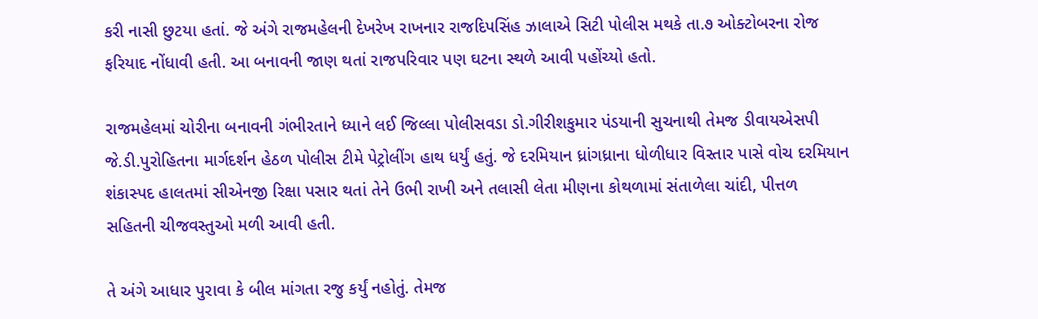કરી નાસી છુટયા હતાં. જે અંગે રાજમહેલની દેખરેખ રાખનાર રાજદિપસિંહ ઝાલાએ સિટી પોલીસ મથકે તા.૭ ઓક્ટોબરના રોજ ફરિયાદ નોંધાવી હતી. આ બનાવની જાણ થતાં રાજપરિવાર પણ ઘટના સ્થળે આવી પહોંચ્યો હતો.

રાજમહેલમાં ચોરીના બનાવની ગંભીરતાને ધ્યાને લઈ જિલ્લા પોલીસવડા ડો.ગીરીશકુમાર પંડયાની સુચનાથી તેમજ ડીવાયએસપી જે.ડી.પુરોહિતના માર્ગદર્શન હેઠળ પોલીસ ટીમે પેટ્રોલીંગ હાથ ધર્યું હતું. જે દરમિયાન ધ્રાંગધ્રાના ધોળીધાર વિસ્તાર પાસે વોચ દરમિયાન શંકાસ્પદ હાલતમાં સીએનજી રિક્ષા પસાર થતાં તેને ઉભી રાખી અને તલાસી લેતા મીણના કોથળામાં સંતાળેલા ચાંદી, પીત્તળ સહિતની ચીજવસ્તુઓ મળી આવી હતી.

તે અંગે આધાર પુરાવા કે બીલ માંગતા રજુ કર્યું નહોતું. તેમજ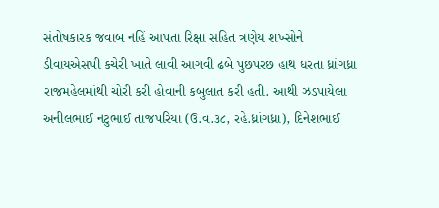સંતોષકારક જવાબ નહિં આપતા રિક્ષા સહિત ત્રણેય શખ્સોને ડીવાયએસપી કચેરી ખાતે લાવી આગવી ઢબે પુછપરછ હાથ ધરતા ધ્રાંગધ્રા રાજમહેલમાંથી ચોરી કરી હોવાની કબુલાત કરી હતી. આથી ઝડપાયેલા અનીલભાઈ નટુભાઈ તાજપરિયા (ઉ.વ.૩૮, રહે.ધ્રાંગધ્રા), દિનેશભાઈ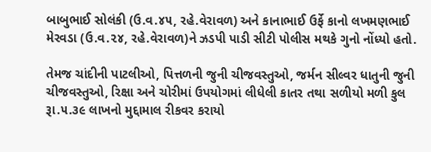બાબુભાઈ સોલંકી (ઉ.વ.૪૫, રહે.વેરાવળ) અને કાનાભાઈ ઉર્ફે કાનો લખમણભાઈ મેરવડા (ઉ.વ.૨૪, રહે.વેરાવળ)ને ઝડપી પાડી સીટી પોલીસ મથકે ગુનો નોંધ્યો હતો.

તેમજ ચાંદીની પાટલીઓ, પિત્તળની જુની ચીજવસ્તુઓ, જર્મન સીલ્વર ધાતુની જુની ચીજવસ્તુઓ, રિક્ષા અને ચોરીમાં ઉપયોગમાં લીધેલી કાતર તથા સળીયો મળી કુલ રૂા.૫.૩૯ લાખનો મુદ્દામાલ રીકવર કરાયો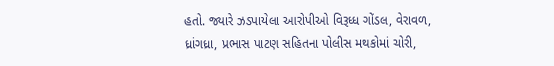હતો. જ્યારે ઝડપાયેલા આરોપીઓ વિરૂધ્ધ ગોંડલ, વેરાવળ, ધ્રાંગધ્રા, પ્રભાસ પાટણ સહિતના પોલીસ મથકોમાં ચોરી,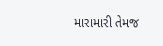મારામારી તેમજ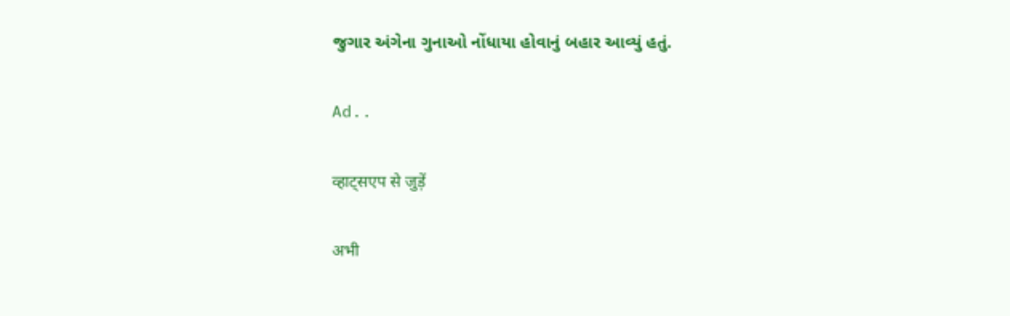જુગાર અંગેના ગુનાઓ નોંધાયા હોવાનું બહાર આવ્યું હતું.

Ad..

व्हाट्सएप से जुड़ें

अभी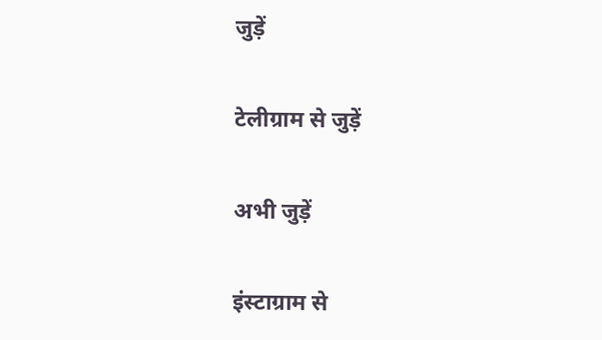जुड़ें

टेलीग्राम से जुड़ें

अभी जुड़ें

इंस्टाग्राम से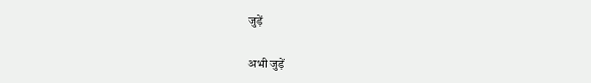जुड़ें

अभी जुड़ें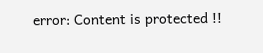error: Content is protected !!